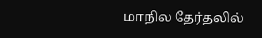மாநில தேர்தலில்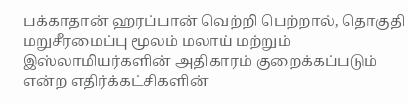பக்காதான் ஹரப்பான் வெற்றி பெற்றால், தொகுதி மறுசீரமைப்பு மூலம் மலாய் மற்றும் இஸ்லாமியர்களின் அதிகாரம் குறைக்கப்படும் என்ற எதிர்க்கட்சிகளின்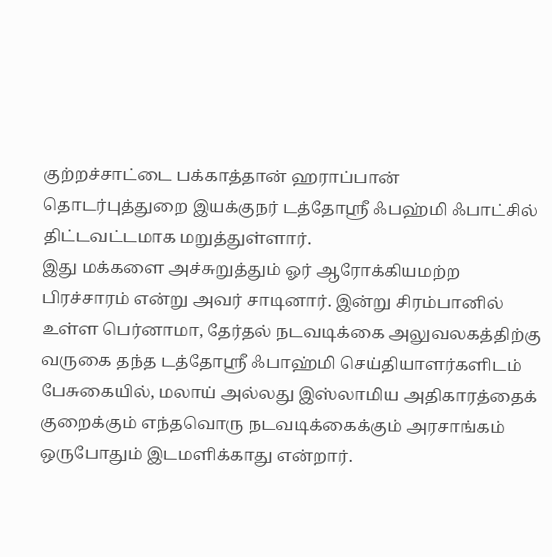குற்றச்சாட்டை பக்காத்தான் ஹராப்பான் தொடர்புத்துறை இயக்குநர் டத்தோஸ்ரீ ஃபஹ்மி ஃபாட்சில் திட்டவட்டமாக மறுத்துள்ளார்.
இது மக்களை அச்சுறுத்தும் ஓர் ஆரோக்கியமற்ற பிரச்சாரம் என்று அவர் சாடினார். இன்று சிரம்பானில் உள்ள பெர்னாமா, தேர்தல் நடவடிக்கை அலுவலகத்திற்கு வருகை தந்த டத்தோஸ்ரீ ஃபாஹ்மி செய்தியாளர்களிடம் பேசுகையில், மலாய் அல்லது இஸ்லாமிய அதிகாரத்தைக் குறைக்கும் எந்தவொரு நடவடிக்கைக்கும் அரசாங்கம் ஒருபோதும் இடமளிக்காது என்றார்.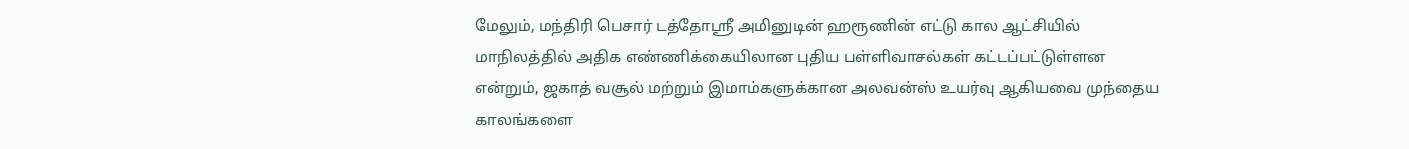மேலும், மந்திரி பெசார் டத்தோஸ்ரீ அமினுடின் ஹரூணின் எட்டு கால ஆட்சியில் மாநிலத்தில் அதிக எண்ணிக்கையிலான புதிய பள்ளிவாசல்கள் கட்டப்பட்டுள்ளன என்றும், ஜகாத் வசூல் மற்றும் இமாம்களுக்கான அலவன்ஸ் உயர்வு ஆகியவை முந்தைய காலங்களை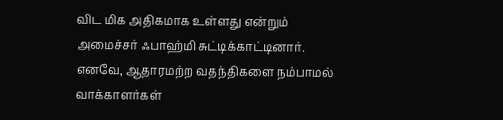விட மிக அதிகமாக உள்ளது என்றும் அமைச்சர் ஃபாஹ்மி சுட்டிக்காட்டினார்.
எனவே, ஆதாரமற்ற வதந்திகளை நம்பாமல் வாக்காளர்கள்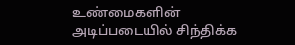உண்மைகளின் அடிப்படையில் சிந்திக்க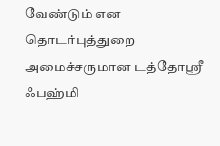வேண்டும் என தொடர்புத்துறை அமைச்சருமான டத்தோஸ்ரீ ஃபஹ்மி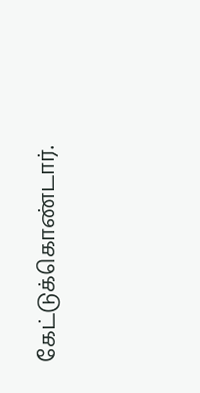கேட்டுக்கொண்டார்.